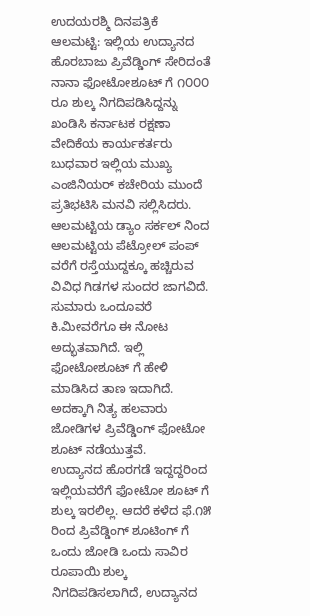ಉದಯರಶ್ಮಿ ದಿನಪತ್ರಿಕೆ
ಆಲಮಟ್ಟಿ: ಇಲ್ಲಿಯ ಉದ್ಯಾನದ ಹೊರಬಾಜು ಪ್ರಿವೆಡ್ಡಿಂಗ್ ಸೇರಿದಂತೆ ನಾನಾ ಫೋಟೋಶೂಟ್ ಗೆ ೧೦೦೦ ರೂ ಶುಲ್ಕ ನಿಗದಿಪಡಿಸಿದ್ದನ್ನು ಖಂಡಿಸಿ ಕರ್ನಾಟಕ ರಕ್ಷಣಾ ವೇದಿಕೆಯ ಕಾರ್ಯಕರ್ತರು ಬುಧವಾರ ಇಲ್ಲಿಯ ಮುಖ್ಯ ಎಂಜಿನಿಯರ್ ಕಚೇರಿಯ ಮುಂದೆ ಪ್ರತಿಭಟಿಸಿ ಮನವಿ ಸಲ್ಲಿಸಿದರು.
ಆಲಮಟ್ಟಿಯ ಡ್ಯಾಂ ಸರ್ಕಲ್ ನಿಂದ ಆಲಮಟ್ಟಿಯ ಪೆಟ್ರೋಲ್ ಪಂಪ್ ವರೆಗೆ ರಸ್ತೆಯುದ್ದಕ್ಕೂ ಹಚ್ಚಿರುವ ವಿವಿಧ ಗಿಡಗಳ ಸುಂದರ ಜಾಗವಿದೆ. ಸುಮಾರು ಒಂದೂವರೆ ಕಿ.ಮೀವರೆಗೂ ಈ ನೋಟ ಅದ್ಭುತವಾಗಿದೆ. ಇಲ್ಲಿ ಫೋಟೋಶೂಟ್ ಗೆ ಹೇಳಿ ಮಾಡಿಸಿದ ತಾಣ ಇದಾಗಿದೆ. ಅದಕ್ಕಾಗಿ ನಿತ್ಯ ಹಲವಾರು ಜೋಡಿಗಳ ಪ್ರಿವೆಡ್ಡಿಂಗ್ ಫೋಟೋ ಶೂಟ್ ನಡೆಯುತ್ತವೆ.
ಉದ್ಯಾನದ ಹೊರಗಡೆ ಇದ್ದದ್ದರಿಂದ ಇಲ್ಲಿಯವರೆಗೆ ಫೋಟೋ ಶೂಟ್ ಗೆ ಶುಲ್ಕ ಇರಲಿಲ್ಲ. ಆದರೆ ಕಳೆದ ಫೆ.೧೫ ರಿಂದ ಪ್ರಿವೆಡ್ಡಿಂಗ್ ಶೂಟಿಂಗ್ ಗೆ ಒಂದು ಜೋಡಿ ಒಂದು ಸಾವಿರ ರೂಪಾಯಿ ಶುಲ್ಕ ನಿಗದಿಪಡಿಸಲಾಗಿದೆ, ಉದ್ಯಾನದ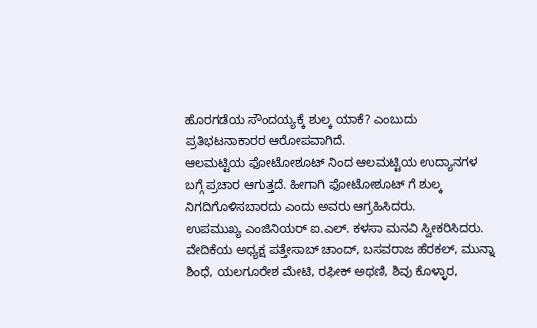ಹೊರಗಡೆಯ ಸೌಂದಯ್ಯಕ್ಕೆ ಶುಲ್ಕ ಯಾಕೆ? ಎಂಬುದು ಪ್ರತಿಭಟನಾಕಾರರ ಆರೋಪವಾಗಿದೆ.
ಆಲಮಟ್ಟಿಯ ಫೋಟೋಶೂಟ್ ನಿಂದ ಆಲಮಟ್ಟಿಯ ಉದ್ಯಾನಗಳ ಬಗ್ಗೆ ಪ್ರಚಾರ ಆಗುತ್ತದೆ. ಹೀಗಾಗಿ ಫೋಟೋಶೂಟ್ ಗೆ ಶುಲ್ಕ ನಿಗದಿಗೊಳಿಸಬಾರದು ಎಂದು ಅವರು ಆಗ್ರಹಿಸಿದರು.
ಉಪಮುಖ್ಯ ಎಂಜಿನಿಯರ್ ಐ.ಎಲ್. ಕಳಸಾ ಮನವಿ ಸ್ವೀಕರಿಸಿದರು.
ವೇದಿಕೆಯ ಅಧ್ಯಕ್ಷ ಪತ್ತೇಸಾಬ್ ಚಾಂದ್, ಬಸವರಾಜ ಹೆರಕಲ್, ಮುನ್ನಾ ಶಿಂಧೆ, ಯಲಗೂರೇಶ ಮೇಟಿ, ರಫೀಕ್ ಅಥಣಿ, ಶಿವು ಕೊಳ್ಳಾರ,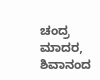ಚಂದ್ರ ಮಾದರ, ಶಿವಾನಂದ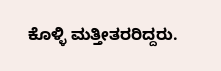ಕೊಳ್ಳಿ ಮತ್ತೀತರರಿದ್ದರು.